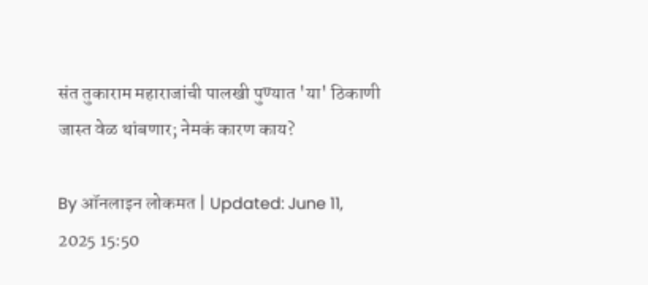संत तुकाराम महाराजांची पालखी पुण्यात 'या' ठिकाणी जास्त वेळ थांबणार; नेमकं कारण काय?

By ऑनलाइन लोकमत | Updated: June 11, 2025 15:50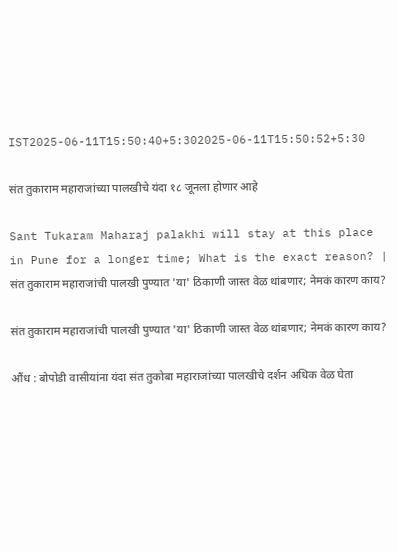IST2025-06-11T15:50:40+5:302025-06-11T15:50:52+5:30

संत तुकाराम महाराजांच्या पालखीचे यंदा १८ जूनला होणार आहे

Sant Tukaram Maharaj palakhi will stay at this place in Pune for a longer time; What is the exact reason? | संत तुकाराम महाराजांची पालखी पुण्यात 'या' ठिकाणी जास्त वेळ थांबणार; नेमकं कारण काय?

संत तुकाराम महाराजांची पालखी पुण्यात 'या' ठिकाणी जास्त वेळ थांबणार; नेमकं कारण काय?

औंध : बोपोडी वासीयांना यंदा संत तुकोबा महाराजांच्या पालखीचे दर्शन अधिक वेळ घेता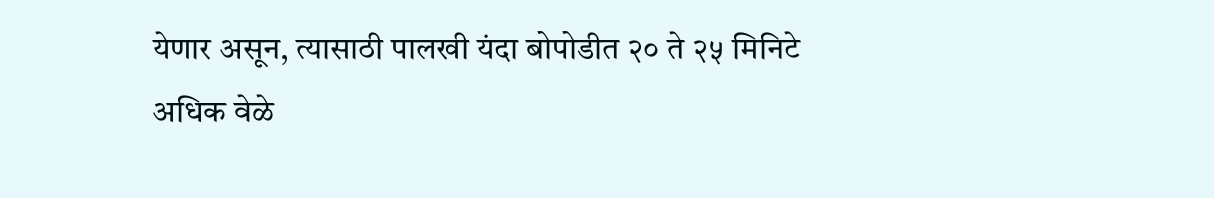येणार असून, त्यासाठी पालखी यंदा बोपोडीत २० ते २५ मिनिटे अधिक वेळे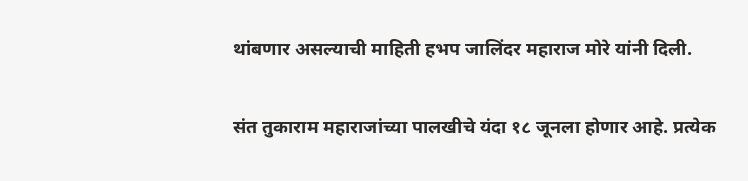थांबणार असल्याची माहिती हभप जालिंदर महाराज मोरे यांनी दिली.

संत तुकाराम महाराजांच्या पालखीचे यंदा १८ जूनला होणार आहे. प्रत्येक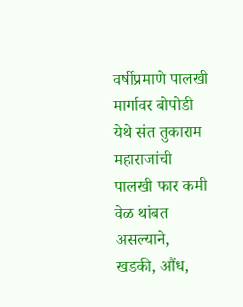वर्षीप्रमाणे पालखी मार्गावर बोपोडी येथे संत तुकाराम महाराजांची पालखी फार कमी वेळ थांबत असल्याने, खडकी, औंध,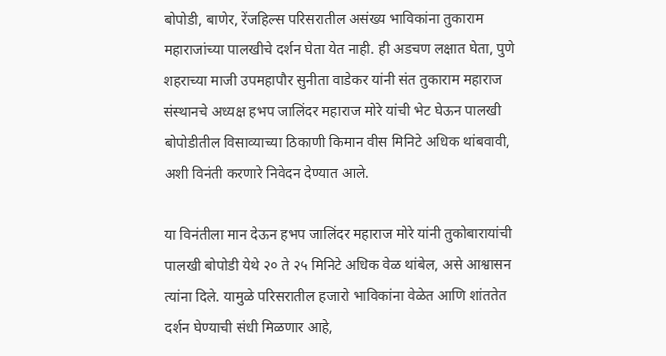बोपोडी, बाणेर, रेंजहिल्स परिसरातील असंख्य भाविकांना तुकाराम महाराजांच्या पालखीचे दर्शन घेता येत नाही. ही अडचण लक्षात घेता, पुणे शहराच्या माजी उपमहापौर सुनीता वाडेकर यांनी संत तुकाराम महाराज संस्थानचे अध्यक्ष हभप जालिंदर महाराज मोरे यांची भेट घेऊन पालखी बोपोडीतील विसाव्याच्या ठिकाणी किमान वीस मिनिटे अधिक थांबवावी, अशी विनंती करणारे निवेदन देण्यात आले.

या विनंतीला मान देऊन हभप जालिंदर महाराज मोरे यांनी तुकोबारायांची पालखी बोपोडी येथे २० ते २५ मिनिटे अधिक वेळ थांबेल, असे आश्वासन त्यांना दिले. यामुळे परिसरातील हजारो भाविकांना वेळेत आणि शांततेत दर्शन घेण्याची संधी मिळणार आहे,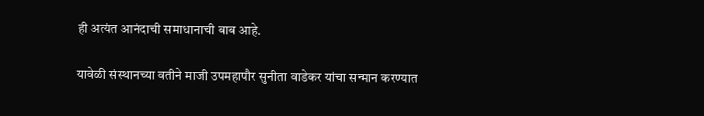ही अत्यंत आनंदाची समाधानाची बाब आहे.

यावेळी संस्थानच्या वतीने माजी उपमहापौर सुनीता वाडेकर यांचा सन्मान करण्यात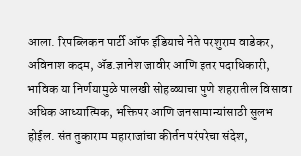आला. रिपब्लिकन पार्टी ऑफ इंडियाचे नेते परशुराम वाडेकर, अविनाश कदम, ॲड.ज्ञानेश जावीर आणि इतर पदाधिकारी, भाविक या निर्णयामुळे पालखी सोहळ्याचा पुणे शहरातील विसावा अधिक आध्यात्मिक, भक्तिपर आणि जनसामान्यांसाठी सुलभ होईल. संत तुकाराम महाराजांचा कीर्तन परंपरेचा संदेश,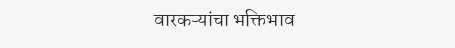वारकऱ्यांचा भक्तिभाव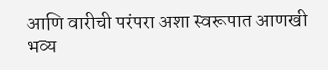आणि वारीची परंपरा अशा स्वरूपात आणखी भव्य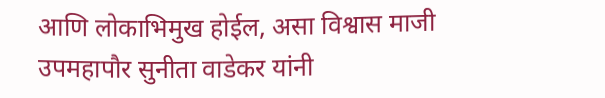आणि लोकाभिमुख होईल, असा विश्वास माजी उपमहापौर सुनीता वाडेकर यांनी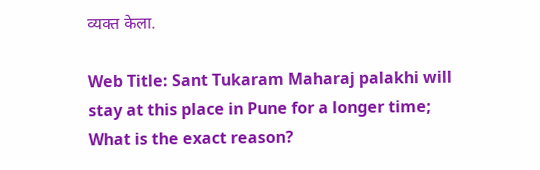व्यक्त केला.

Web Title: Sant Tukaram Maharaj palakhi will stay at this place in Pune for a longer time; What is the exact reason?